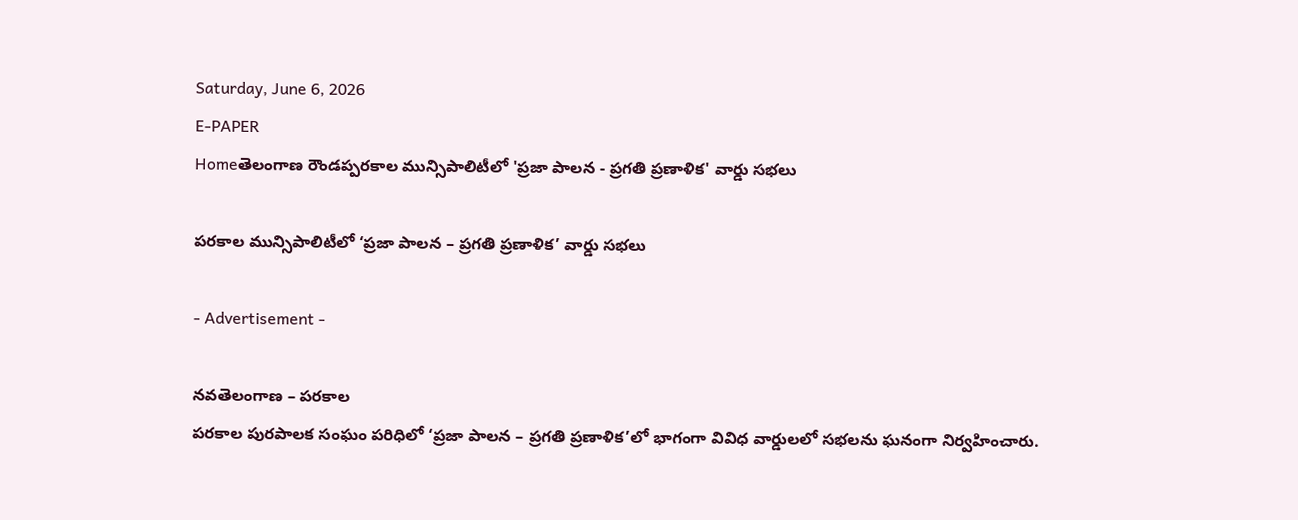Saturday, June 6, 2026
E-PAPER
Homeతెలంగాణ రౌండప్పరకాల మున్సిపాలిటీలో 'ప్రజా పాలన - ప్రగతి ప్రణాళిక' వార్డు సభలు

పరకాల మున్సిపాలిటీలో ‘ప్రజా పాలన – ప్రగతి ప్రణాళిక’ వార్డు సభలు

- Advertisement -

నవతెలంగాణ – పరకాల
పరకాల పురపాలక సంఘం పరిధిలో ‘ప్రజా పాలన – ప్రగతి ప్రణాళిక’లో భాగంగా వివిధ వార్డులలో సభలను ఘనంగా నిర్వహించారు.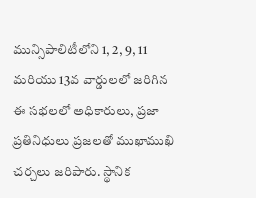మున్సిపాలిటీలోని 1, 2, 9, 11 మరియు 13వ వార్డులలో జరిగిన ఈ సభలలో అధికారులు, ప్రజా ప్రతినిధులు ప్రజలతో ముఖాముఖి చర్చలు జరిపారు. స్థానిక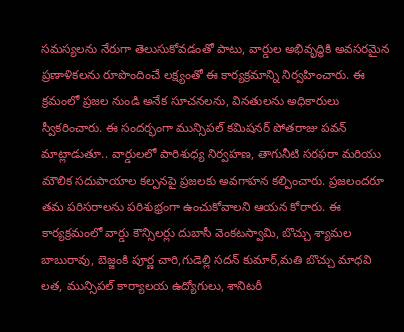సమస్యలను నేరుగా తెలుసుకోవడంతో పాటు, వార్డుల అభివృద్ధికి అవసరమైన ప్రణాళికలను రూపొందించే లక్ష్యంతో ఈ కార్యక్రమాన్ని నిర్వహించారు. ఈ క్రమంలో ప్రజల నుండి అనేక సూచనలను, వినతులను అధికారులు స్వీకరించారు. ఈ సందర్భంగా మున్సిపల్ కమిషనర్ పోతరాజు పవన్ మాట్లాడుతూ.. వార్డులలో పారిశుధ్య నిర్వహణ, తాగునీటి సరఫరా మరియు మౌలిక సదుపాయాల కల్పనపై ప్రజలకు అవగాహన కల్పించారు. ప్రజలందరూ తమ పరిసరాలను పరిశుభ్రంగా ఉంచుకోవాలని ఆయన కోరారు. ఈ కార్యక్రమంలో వార్డు కౌన్సిలర్లు దుబాసీ వెంకటస్వామి, బొచ్చు శ్యామల బాబురావు, బెజ్జంకి పూర్ణ చారి,గుడెల్లి సదన్ కుమార్,మతి బొచ్చు మాధవి లత, మున్సిపల్ కార్యాలయ ఉద్యోగులు, శానిటరీ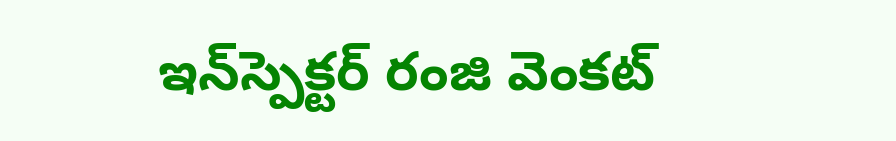ఇన్‌స్పెక్టర్ రంజి వెంకట్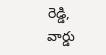రెడ్డి, వార్డు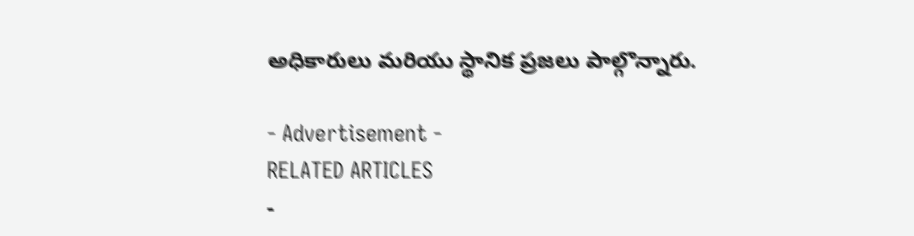అధికారులు మరియు స్థానిక ప్రజలు పాల్గొన్నారు.

- Advertisement -
RELATED ARTICLES
-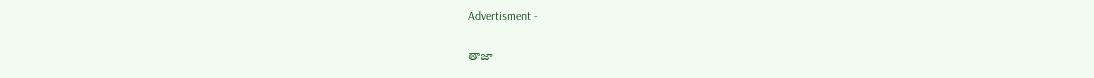Advertisment -

తాజా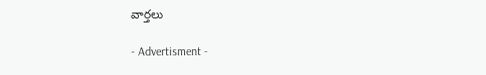వార్తలు

- Advertisment -